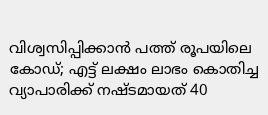വിശ്വസിപ്പിക്കാന്‍ പത്ത് രൂപയിലെ കോഡ്; എട്ട് ലക്ഷം ലാഭം കൊതിച്ച വ്യാപാരിക്ക് നഷ്ടമായത് 40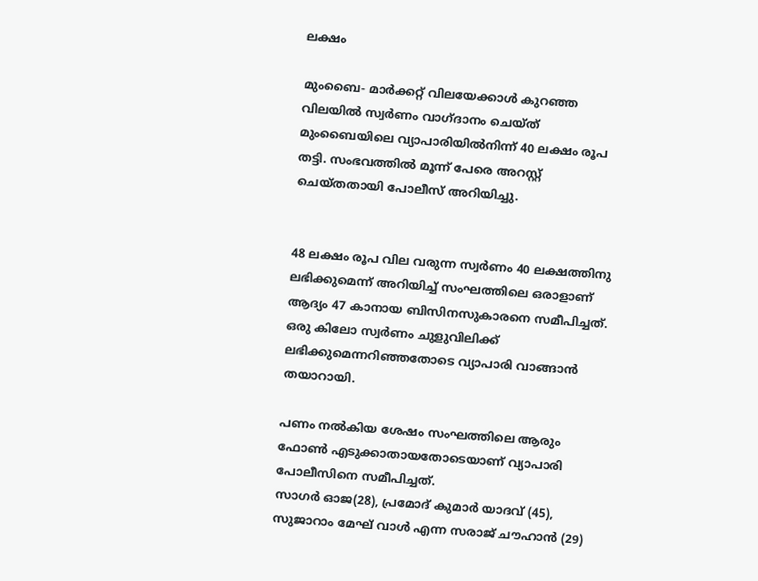ലക്ഷം

മുംബൈ- മാര്‍ക്കറ്റ് വിലയേക്കാള്‍ കുറഞ്ഞ വിലയില്‍ സ്വര്‍ണം വാഗ്ദാനം ചെയ്ത് മുംബൈയിലെ വ്യാപാരിയില്‍നിന്ന് 40 ലക്ഷം രൂപ തട്ടി. സംഭവത്തില്‍ മൂന്ന് പേരെ അറസ്റ്റ് ചെയ്തതായി പോലീസ് അറിയിച്ചു.


48 ലക്ഷം രൂപ വില വരുന്ന സ്വര്‍ണം 40 ലക്ഷത്തിനു ലഭിക്കുമെന്ന് അറിയിച്ച് സംഘത്തിലെ ഒരാളാണ് ആദ്യം 47 കാനായ ബിസിനസുകാരനെ സമീപിച്ചത്. ഒരു കിലോ സ്വര്‍ണം ചുളുവിലിക്ക് ലഭിക്കുമെന്നറിഞ്ഞതോടെ വ്യാപാരി വാങ്ങാന്‍ തയാറായി.

പണം നല്‍കിയ ശേഷം സംഘത്തിലെ ആരും ഫോണ്‍ എടുക്കാതായതോടെയാണ് വ്യാപാരി പോലീസിനെ സമീപിച്ചത്.
സാഗര്‍ ഓജ(28), പ്രമോദ് കുമാര്‍ യാദവ് (45), സുജാറാം മേഘ് വാള്‍ എന്ന സരാജ് ചൗഹാന്‍ (29)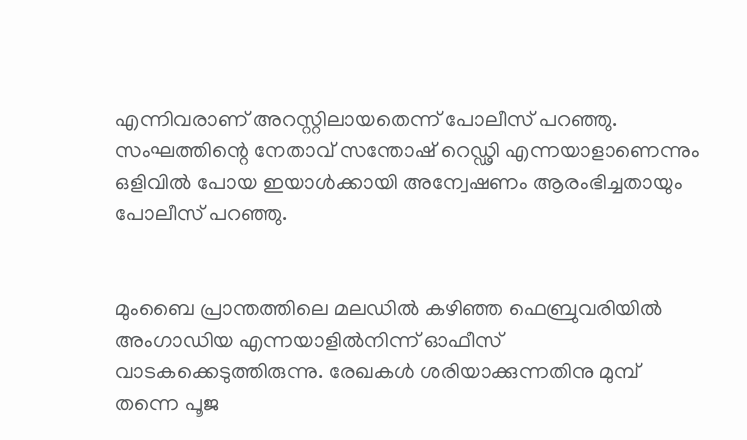എന്നിവരാണ് അറസ്റ്റിലായതെന്ന് പോലീസ് പറഞ്ഞു. സംഘത്തിന്റെ നേതാവ് സന്തോഷ് റെഡ്ഢി എന്നയാളാണെന്നും ഒളിവില്‍ പോയ ഇയാള്‍ക്കായി അന്വേഷണം ആരംഭിച്ചതായും പോലീസ് പറഞ്ഞു.


മുംബൈ പ്രാന്തത്തിലെ മലഡില്‍ കഴിഞ്ഞ ഫെബ്രുവരിയില്‍ അംഗാഡിയ എന്നയാളില്‍നിന്ന് ഓഫീസ് വാടകക്കെടുത്തിരുന്നു. രേഖകള്‍ ശരിയാക്കുന്നതിനു മുമ്പ് തന്നെ പൂജ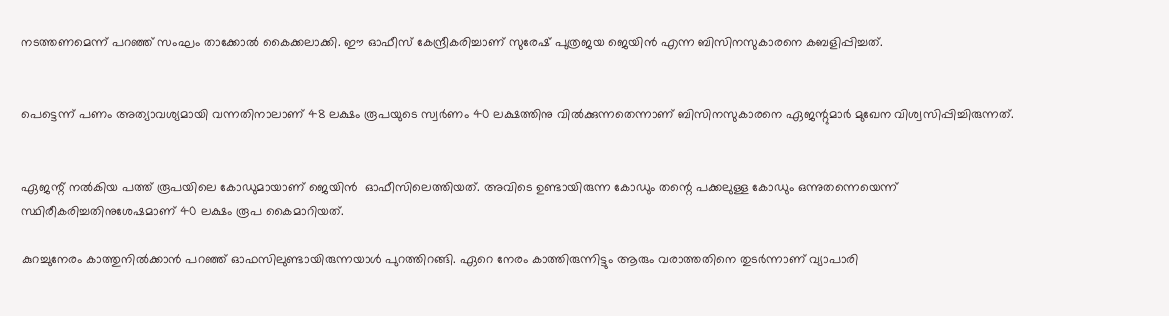നടത്തണമെന്ന് പറഞ്ഞ് സംഘം താക്കോല്‍ കൈക്കലാക്കി. ഈ ഓഫീസ് കേന്ദ്രീകരിച്ചാണ് സുരേഷ് പുത്രജയ ജെയിന്‍ എന്ന ബിസിനസുകാരനെ കബളിപ്പിച്ചത്.


പെട്ടെന്ന് പണം അത്യാവശ്യമായി വന്നതിനാലാണ് 48 ലക്ഷം രൂപയുടെ സ്വര്‍ണം 40 ലക്ഷത്തിനു വില്‍ക്കുന്നതെന്നാണ് ബിസിനസുകാരനെ ഏജന്റുമാര്‍ മുഖേന വിശ്വസിപ്പിച്ചിരുന്നത്.


ഏജന്റ് നല്‍കിയ പത്ത് രൂപയിലെ കോഡുമായാണ് ജെയിന്‍  ഓഫീസിലെത്തിയത്. അവിടെ ഉണ്ടായിരുന്ന കോഡും തന്റെ പക്കലുള്ള കോഡും ഒന്നുതന്നെയെന്ന് സ്ഥിരീകരിച്ചതിനുശേഷമാണ് 40 ലക്ഷം രൂപ കൈമാറിയത്.

കുറച്ചുനേരം കാത്തുനില്‍ക്കാന്‍ പറഞ്ഞ് ഓഫസിലുണ്ടായിരുന്നയാള്‍ പുറത്തിറങ്ങി. ഏറെ നേരം കാത്തിരുന്നിട്ടും ആരും വരാത്തതിനെ തുടര്‍ന്നാണ് വ്യാപാരി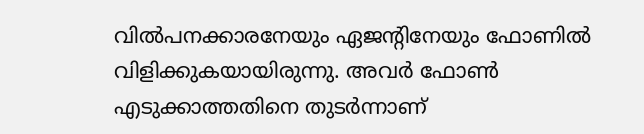വില്‍പനക്കാരനേയും ഏജന്റിനേയും ഫോണില്‍ വിളിക്കുകയായിരുന്നു. അവര്‍ ഫോണ്‍ എടുക്കാത്തതിനെ തുടര്‍ന്നാണ്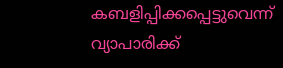കബളിപ്പിക്കപ്പെട്ടുവെന്ന് വ്യാപാരിക്ക്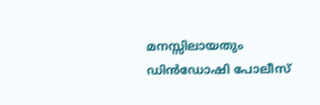മനസ്സിലായതും ഡിന്‍ഡോഷി പോലീസ്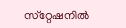സ്‌റ്റേഷനില്‍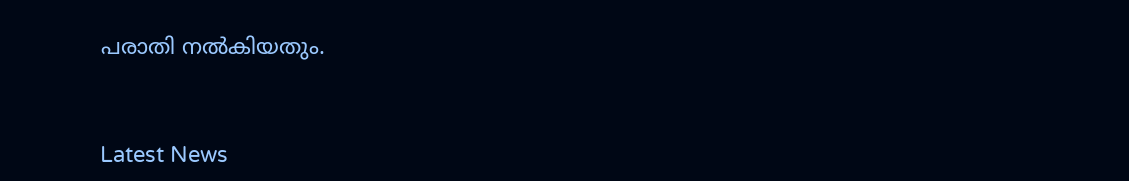പരാതി നല്‍കിയതും.



Latest News